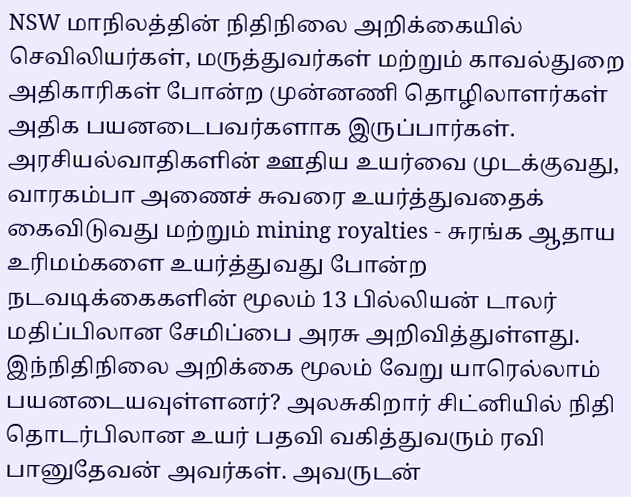NSW மாநிலத்தின் நிதிநிலை அறிக்கையில் செவிலியர்கள், மருத்துவர்கள் மற்றும் காவல்துறை அதிகாரிகள் போன்ற முன்னணி தொழிலாளர்கள் அதிக பயனடைபவர்களாக இருப்பார்கள். அரசியல்வாதிகளின் ஊதிய உயர்வை முடக்குவது, வாரகம்பா அணைச் சுவரை உயர்த்துவதைக் கைவிடுவது மற்றும் mining royalties - சுரங்க ஆதாய உரிமம்களை உயர்த்துவது போன்ற நடவடிக்கைகளின் மூலம் 13 பில்லியன் டாலர் மதிப்பிலான சேமிப்பை அரசு அறிவித்துள்ளது. இந்நிதிநிலை அறிக்கை மூலம் வேறு யாரெல்லாம் பயனடையவுள்ளனர்? அலசுகிறார் சிட்னியில் நிதி தொடர்பிலான உயர் பதவி வகித்துவரும் ரவி பானுதேவன் அவர்கள். அவருடன்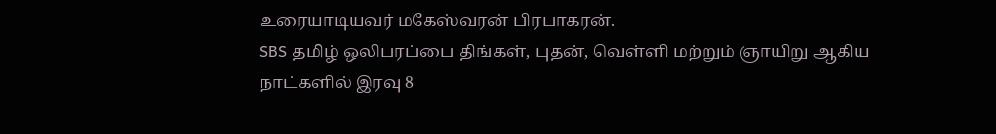உரையாடியவர் மகேஸ்வரன் பிரபாகரன்.
SBS தமிழ் ஒலிபரப்பை திங்கள், புதன், வெள்ளி மற்றும் ஞாயிறு ஆகிய நாட்களில் இரவு 8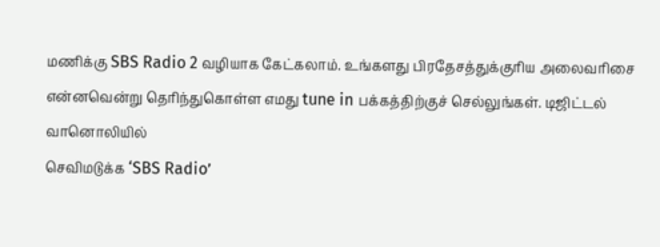மணிக்கு SBS Radio 2 வழியாக கேட்கலாம். உங்களது பிரதேசத்துக்குரிய அலைவரிசை என்னவென்று தெரிந்துகொள்ள எமது tune in பக்கத்திற்குச் செல்லுங்கள். டிஜிட்டல் வானொலியில்
செவிமடுக்க ‘SBS Radio’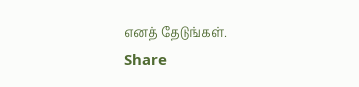எனத் தேடுங்கள்.
Share